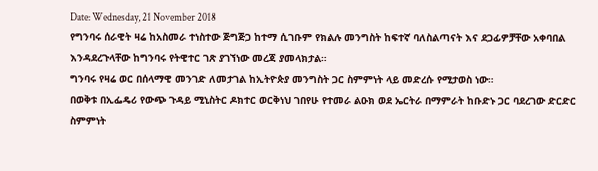Date: Wednesday, 21 November 2018
የግንባሩ ሰራዊት ዛሬ ከአስመራ ተነስተው ጅግጅጋ ከተማ ሲገቡም የክልሉ መንግስት ከፍተኛ ባለስልጣናት እና ደጋፊዎቻቸው አቀባበል እንዳደረጉላቸው ከግንባሩ የትዊተር ገጽ ያገኘነው መረጃ ያመላክታል።
ግንባሩ የዛሬ ወር በሰላማዊ መንገድ ለመታገል ከኢትዮጵያ መንግስት ጋር ስምምነት ላይ መድረሱ የሚታወስ ነው።
በወቅቱ በኢፌዴሪ የውጭ ጉዳይ ሚኒስትር ዶክተር ወርቅነህ ገበየሁ የተመራ ልዑክ ወደ ኤርትራ በማምራት ከቡድኑ ጋር ባደረገው ድርድር ስምምነት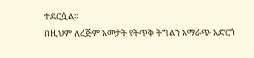ተደርሷል።
በዚህም ለረጅም አመታት የትጥቅ ትግልን አማራጭ አድርጎ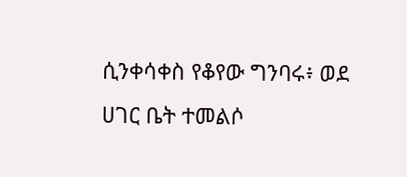ሲንቀሳቀስ የቆየው ግንባሩ፥ ወደ ሀገር ቤት ተመልሶ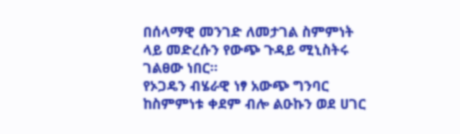በሰላማዊ መንገድ ለመታገል ስምምነት ላይ መድረሱን የውጭ ጉዳይ ሚኒስትሩ ገልፀው ነበር።
የኦጋዴን ብሄራዊ ነፃ አውጭ ግንባር ከስምምነቱ ቀደም ብሎ ልዑኩን ወደ ሀገር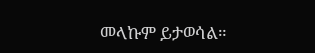መላኩም ይታወሳል።